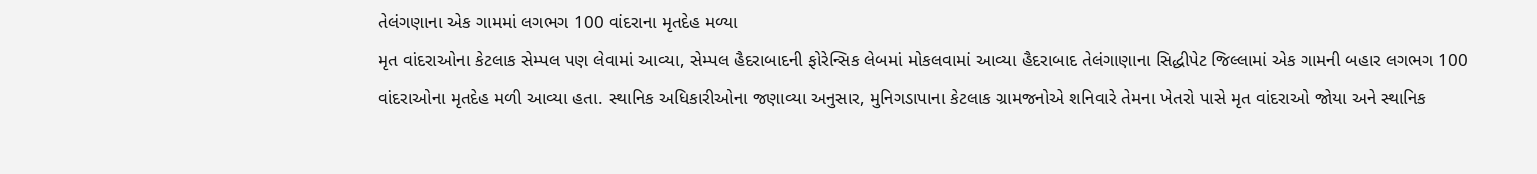તેલંગણાના એક ગામમાં લગભગ 100 વાંદરાના મૃતદેહ મળ્યા
મૃત વાંદરાઓના કેટલાક સેમ્પલ પણ લેવામાં આવ્યા, સેમ્પલ હૈદરાબાદની ફોરેન્સિક લેબમાં મોકલવામાં આવ્યા હૈદરાબાદ તેલંગાણાના સિદ્ધીપેટ જિલ્લામાં એક ગામની બહાર લગભગ 100 વાંદરાઓના મૃતદેહ મળી આવ્યા હતા. સ્થાનિક અધિકારીઓના જણાવ્યા અનુસાર, મુનિગડાપાના કેટલાક ગ્રામજનોએ શનિવારે તેમના ખેતરો પાસે મૃત વાંદરાઓ જોયા અને સ્થાનિક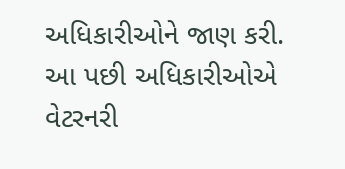અધિકારીઓને જાણ કરી. આ પછી અધિકારીઓએ વેટરનરી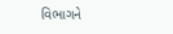વિભાગને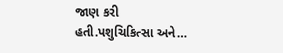જાણ કરી હતી.પશુચિકિત્સા અને…